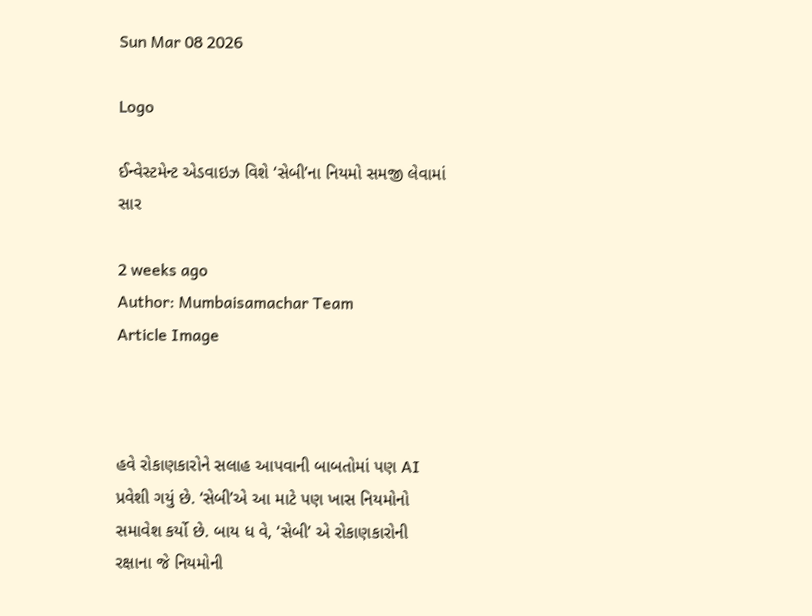Sun Mar 08 2026

Logo

ઈન્વેસ્ટમેન્ટ એડવાઇઝ વિશે ‘સેબી’ના નિયમો સમજી લેવામાં સાર

2 weeks ago
Author: Mumbaisamachar Team
Article Image



હવે રોકાણકારોને સલાહ આપવાની બાબતોમાં પણ AI  પ્રવેશી ગયું છે. ‘સેબી’એ આ માટે પણ ખાસ નિયમોનો સમાવેશ કર્યો છે. બાય ધ વે, ‘સેબી’ એ રોકાણકારોની રક્ષાના જે નિયમોની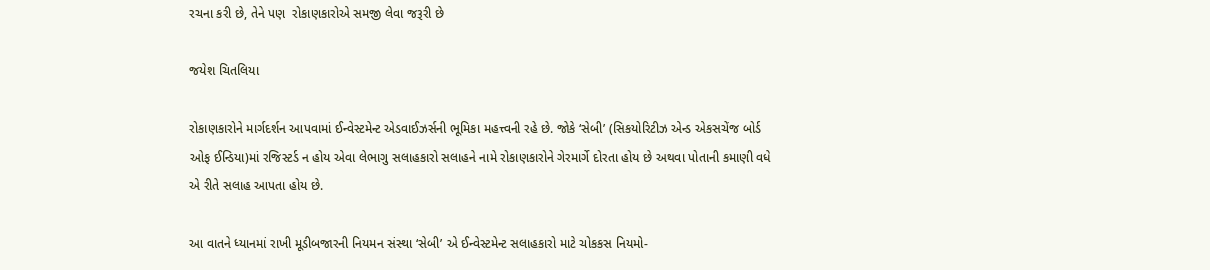રચના કરી છે, તેને પણ  રોકાણકારોએ સમજી લેવા જરૂરી છે

જયેશ ચિતલિયા

રોકાણકારોને માર્ગદર્શન આપવામાં ઈન્વેસ્ટમેન્ટ એડવાઈઝર્સની ભૂમિકા મહત્ત્વની રહે છે. જોકે ‘સેબી’ (સિકયોરિટીઝ એન્ડ એકસચેંજ બોર્ડ ઓફ ઈન્ડિયા)માં રજિસ્ટર્ડ ન હોય એવા લેભાગુ સલાહકારો સલાહને નામે રોકાણકારોને ગેરમાર્ગે દોરતા હોય છે અથવા પોતાની કમાણી વધે એ રીતે સલાહ આપતા હોય છે.

આ વાતને ધ્યાનમાં રાખી મૂડીબજારની નિયમન સંસ્થા ‘સેબી’ એ ઈન્વેસ્ટમેન્ટ સલાહકારો માટે ચોકકસ નિયમો-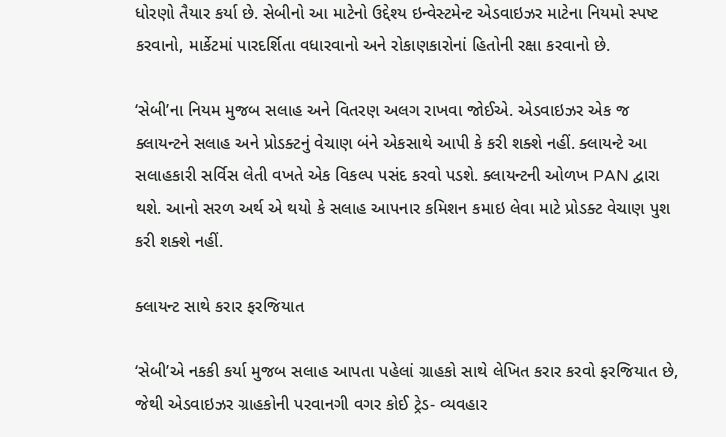ધોરણો તૈયાર કર્યા છે. સેબીનો આ માટેનો ઉદ્દેશ્ય ઇન્વેસ્ટમેન્ટ એડવાઇઝર માટેના નિયમો સ્પષ્ટ કરવાનો, માર્કેટમાં પારદર્શિતા વધારવાનો અને રોકાણકારોનાં હિતોની રક્ષા કરવાનો છે.

‘સેબી’ના નિયમ મુજબ સલાહ અને વિતરણ અલગ રાખવા જોઈએ. એડવાઇઝર એક જ ક્લાયન્ટને સલાહ અને પ્રોડક્ટનું વેચાણ બંને એકસાથે આપી કે કરી શક્શે નહીં. ક્લાયન્ટે આ સલાહકારી સર્વિસ લેતી વખતે એક વિકલ્પ પસંદ કરવો પડશે. ક્લાયન્ટની ઓળખ PAN દ્વારા થશે. આનો સરળ અર્થ એ થયો કે સલાહ આપનાર કમિશન કમાઇ લેવા માટે પ્રોડક્ટ વેચાણ પુશ કરી શક્શે નહીં.

ક્લાયન્ટ સાથે કરાર ફરજિયાત

‘સેબી’એ નકકી કર્યા મુજબ સલાહ આપતા પહેલાં ગ્રાહકો સાથે લેખિત કરાર કરવો ફરજિયાત છે, જેથી એડવાઇઝર ગ્રાહકોની પરવાનગી વગર કોઈ ટ્રેડ- વ્યવહાર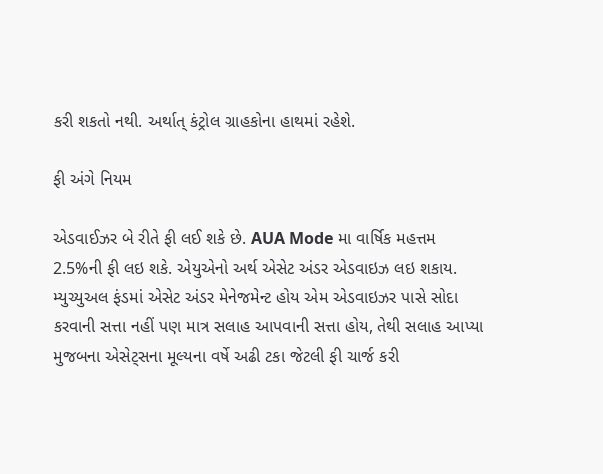કરી શકતો નથી. અર્થાત્ કંટ્રોલ ગ્રાહકોના હાથમાં રહેશે.

ફી અંગે નિયમ

એડવાઈઝર બે રીતે ફી લઈ શકે છે. AUA Mode મા વાર્ષિક મહત્તમ 2.5%ની ફી લઇ શકે. એયુએનો અર્થ એસેટ અંડર એડવાઇઝ લઇ શકાય. મ્યુચ્યુઅલ ફંડમાં એસેટ અંડર મેનેજમેન્ટ હોય એમ એડવાઇઝર પાસે સોદા કરવાની સત્તા નહીં પણ માત્ર સલાહ આપવાની સત્તા હોય, તેથી સલાહ આપ્યા મુજબના એસેટ્સના મૂલ્યના વર્ષે અઢી ટકા જેટલી ફી ચાર્જ કરી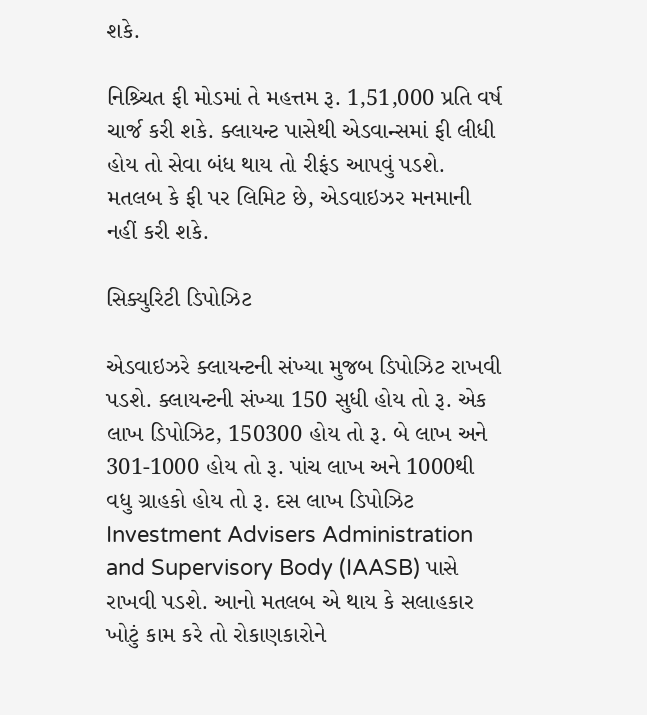શકે.

નિશ્ર્ચિત ફી મોડમાં તે મહત્તમ રૂ. 1,51,000 પ્રતિ વર્ષ ચાર્જ કરી શકે. ક્લાયન્ટ પાસેથી એડવાન્સમાં ફી લીધી હોય તો સેવા બંધ થાય તો રીફંડ આપવું પડશે. મતલબ કે ફી પર લિમિટ છે, એડવાઇઝર મનમાની નહીં કરી શકે.

સિક્યુરિટી ડિપોઝિટ

એડવાઇઝરે ક્લાયન્ટની સંખ્યા મુજબ ડિપોઝિટ રાખવી પડશે. ક્લાયન્ટની સંખ્યા 150 સુધી હોય તો રૂ. એક લાખ ડિપોઝિટ, 150300 હોય તો રૂ. બે લાખ અને 301-1000 હોય તો રૂ. પાંચ લાખ અને 1000થી વધુ ગ્રાહકો હોય તો રૂ. દસ લાખ ડિપોઝિટ Investment Advisers Administration and Supervisory Body (IAASB) પાસે રાખવી પડશે. આનો મતલબ એ થાય કે સલાહકાર ખોટું કામ કરે તો રોકાણકારોને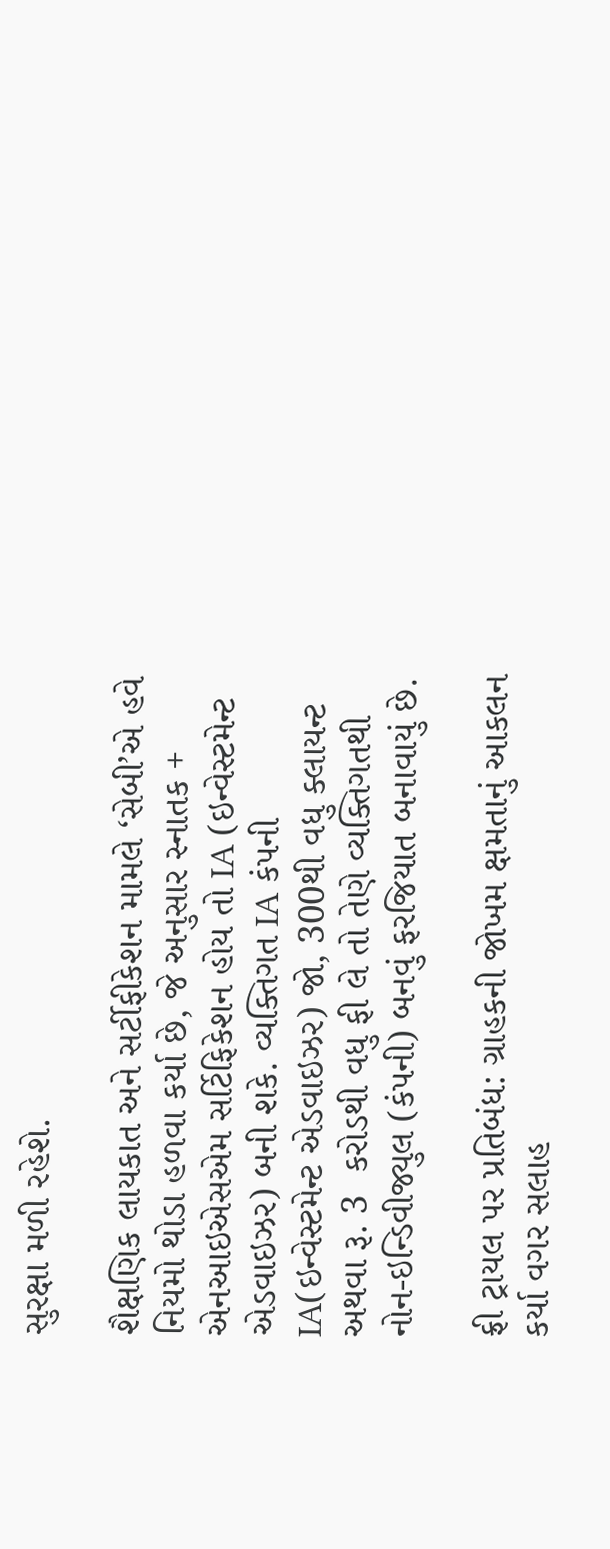સુરક્ષા મળી રહેશે.

શૈક્ષણિક લાયકાત અને સર્ટીફીકેશન મામલે ‘સેબી’એ હવે નિયમો થોડા હળવા કર્યા છે, જે અનુસાર સ્નાતક + એનઆઇએસએમ સર્ટિફિકેશન હોય તો IA (ઇન્વેસ્ટમેન્ટ એડવાઇઝર) બની શકે. વ્યક્તિગત IA કંપની IA(ઇન્વેસ્ટમેન્ટ એડવાઇઝર) જો, 300થી વધુ ક્લાયન્ટ અથવા રૂ. 3  કરોડથી વધુ ફી લે તો તેણે વ્યક્તિગતથી નોન-ઇન્ડિવીજ્યુલ (કંપની) બનવું ફરજિયાત બનાવાયું છે.

ફ્રી ટ્રાયલ પર પ્રતિબંધ: ગ્રાહકની જોખમ ક્ષમતાનું આકલન કર્યા વગર સલાહ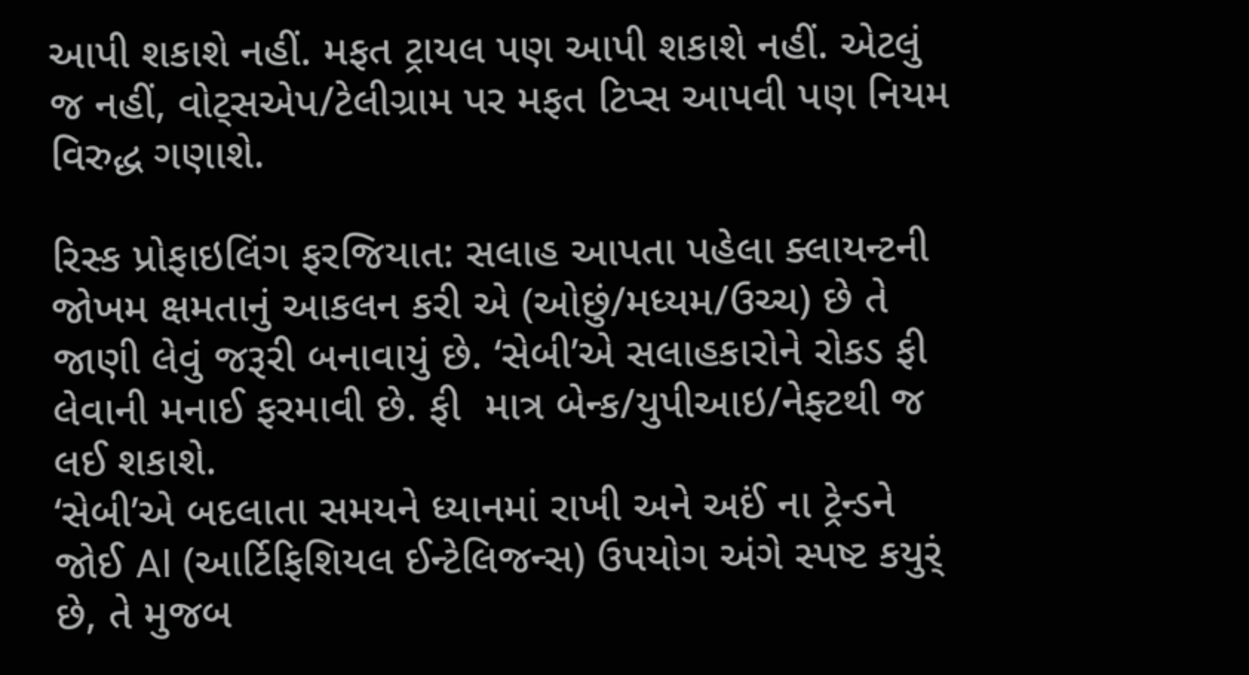આપી શકાશે નહીં. મફત ટ્રાયલ પણ આપી શકાશે નહીં. એટલું જ નહીં, વોટ્સએપ/ટેલીગ્રામ પર મફત ટિપ્સ આપવી પણ નિયમ વિરુદ્ધ ગણાશે.

રિસ્ક પ્રોફાઇલિંગ ફરજિયાત: સલાહ આપતા પહેલા ક્લાયન્ટની જોખમ ક્ષમતાનું આકલન કરી એ (ઓછું/મધ્યમ/ઉચ્ચ) છે તે જાણી લેવું જરૂરી બનાવાયું છે. ‘સેબી’એ સલાહકારોને રોકડ ફી લેવાની મનાઈ ફરમાવી છે. ફી  માત્ર બેન્ક/યુપીઆઇ/નેફ્ટથી જ લઈ શકાશે.
‘સેબી’એ બદલાતા સમયને ધ્યાનમાં રાખી અને અઈં ના ટ્રેન્ડને જોઈ AI (આર્ટિફિશિયલ ઈન્ટેલિજન્સ) ઉપયોગ અંગે સ્પષ્ટ કયુર્ં છે, તે મુજબ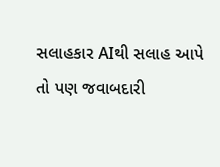સલાહકાર AIથી સલાહ આપે તો પણ જવાબદારી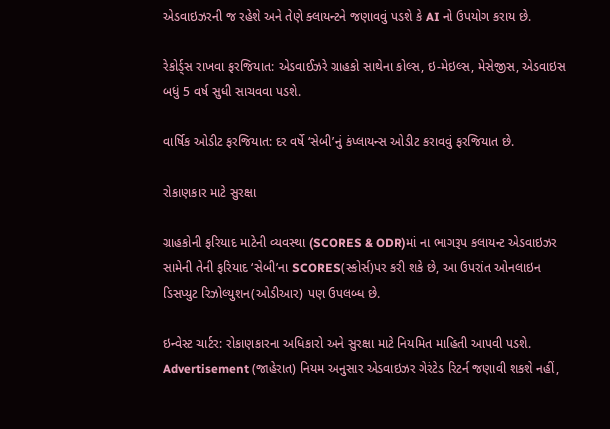એડવાઇઝરની જ રહેશે અને તેણે ક્લાયન્ટને જણાવવું પડશે કે AI નો ઉપયોગ કરાય છે.

રેકોર્ડ્સ રાખવા ફરજિયાત: એડવાઈઝરે ગ્રાહકો સાથેના કોલ્સ, ઇ-મેઇલ્સ, મેસેજીસ, એડવાઇસ બધું 5 વર્ષ સુધી સાચવવા પડશે.

વાર્ષિક ઓડીટ ફરજિયાત: દર વર્ષે ‘સેબી’નું કંપ્લાયન્સ ઓડીટ કરાવવું ફરજિયાત છે.

રોકાણકાર માટે સુરક્ષા

ગ્રાહકોની ફરિયાદ માટેની વ્યવસ્થા (SCORES & ODR)માં ના ભાગરૂપ કલાયન્ટ એડવાઇઝર સામેની તેની ફરિયાદ ‘સેબી’ના SCORES(સ્કોર્સ)પર કરી શકે છે, આ ઉપરાંત ઓનલાઇન ડિસપ્યુટ રિઝોલ્યુશન(ઓડીઆર) પણ ઉપલબ્ધ છે.

ઇન્વેસ્ટ ચાર્ટર: રોકાણકારના અધિકારો અને સુરક્ષા માટે નિયમિત માહિતી આપવી પડશે. Advertisement (જાહેરાત) નિયમ અનુસાર એડવાઇઝર ગેરંટેડ રિટર્ન જણાવી શકશે નહીં,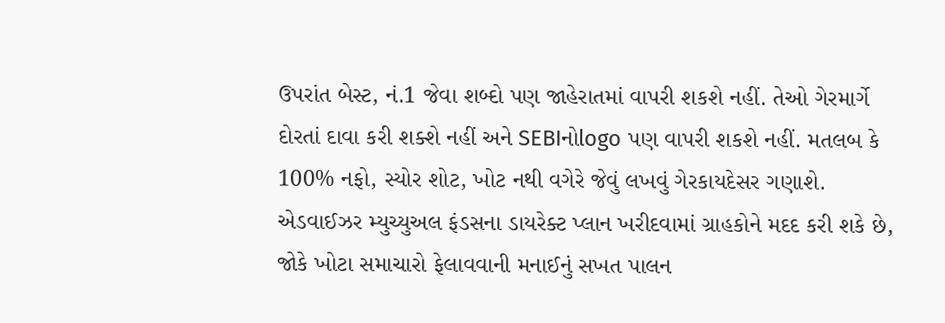ઉપરાંત બેસ્ટ, નં.1 જેવા શબ્દો પણ જાહેરાતમાં વાપરી શકશે નહીં. તેઓ ગેરમાર્ગે દોરતાં દાવા કરી શક્શે નહીં અને SEBIનોlogo પણ વાપરી શકશે નહીં. મતલબ કે 100% નફો, સ્યોર શોટ, ખોટ નથી વગેરે જેવું લખવું ગેરકાયદેસર ગણાશે. એડવાઈઝર મ્યુચ્યુઅલ ફંડસના ડાયરેક્ટ પ્લાન ખરીદવામાં ગ્રાહકોને મદદ કરી શકે છે, જોકે ખોટા સમાચારો ફેલાવવાની મનાઈનું સખત પાલન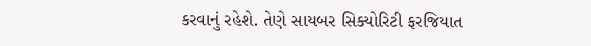કરવાનું રહેશે. તેણે સાયબર સિક્યોરિટી ફરજિયાત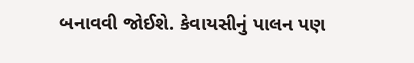બનાવવી જોઈશે. કેવાયસીનું પાલન પણ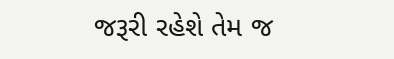જરૂરી રહેશે તેમ જ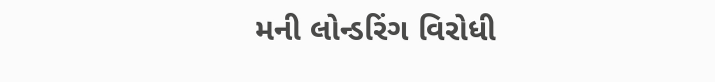મની લોન્ડરિંગ વિરોધી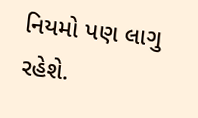નિયમો પણ લાગુ રહેશે.